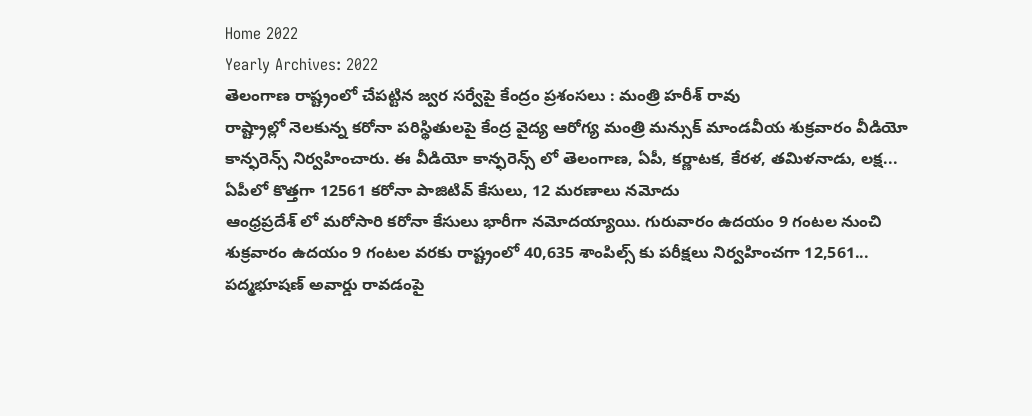Home 2022
Yearly Archives: 2022
తెలంగాణ రాష్ట్రంలో చేపట్టిన జ్వర సర్వేపై కేంద్రం ప్రశంసలు : మంత్రి హరీశ్ రావు
రాష్ట్రాల్లో నెలకున్న కరోనా పరిస్థితులపై కేంద్ర వైద్య ఆరోగ్య మంత్రి మన్సుక్ మాండవీయ శుక్రవారం వీడియో కాన్ఫరెన్స్ నిర్వహించారు. ఈ వీడియో కాన్ఫరెన్స్ లో తెలంగాణ, ఏపీ, కర్ణాటక, కేరళ, తమిళనాడు, లక్ష...
ఏపీలో కొత్తగా 12561 కరోనా పాజిటివ్ కేసులు, 12 మరణాలు నమోదు
ఆంధ్రప్రదేశ్ లో మరోసారి కరోనా కేసులు భారీగా నమోదయ్యాయి. గురువారం ఉదయం 9 గంటల నుంచి శుక్రవారం ఉదయం 9 గంటల వరకు రాష్ట్రంలో 40,635 శాంపిల్స్ కు పరీక్షలు నిర్వహించగా 12,561...
పద్మభూషణ్ అవార్డు రావడంపై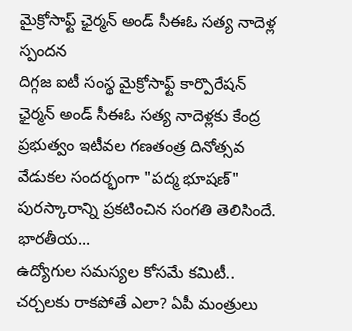మైక్రోసాఫ్ట్ ఛైర్మన్ అండ్ సీఈఓ సత్య నాదెళ్ల స్పందన
దిగ్గజ ఐటీ సంస్థ మైక్రోసాఫ్ట్ కార్పొరేషన్ ఛైర్మన్ అండ్ సీఈఓ సత్య నాదెళ్లకు కేంద్ర ప్రభుత్వం ఇటీవల గణతంత్ర దినోత్సవ వేడుకల సందర్భంగా "పద్మ భూషణ్" పురస్కారాన్ని ప్రకటించిన సంగతి తెలిసిందే. భారతీయ...
ఉద్యోగుల సమస్యల కోసమే కమిటీ.. చర్చలకు రాకపోతే ఎలా? ఏపీ మంత్రులు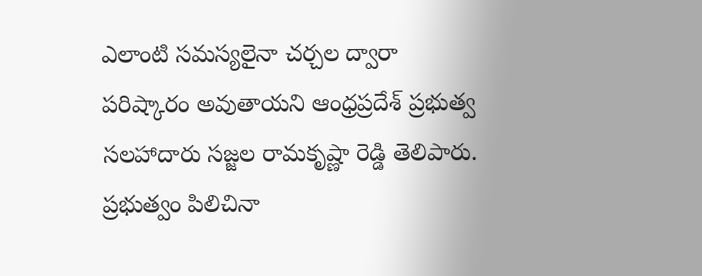ఎలాంటి సమస్యలైనా చర్చల ద్వారా పరిష్కారం అవుతాయని ఆంధ్రప్రదేశ్ ప్రభుత్వ సలహాదారు సజ్జల రామకృష్ణా రెడ్డి తెలిపారు. ప్రభుత్వం పిలిచినా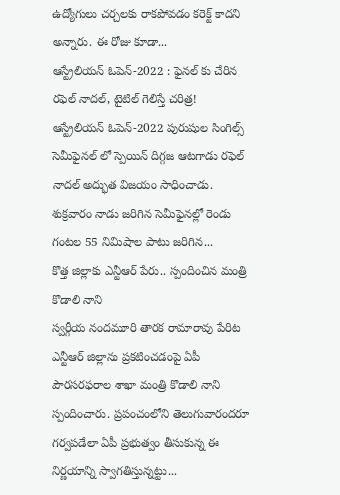ఉద్యోగులు చర్చలకు రాకపోవడం కరెక్ట్ కాదని అన్నారు. ఈ రోజు కూడా...
ఆస్ట్రేలియన్ ఓపెన్-2022 : ఫైనల్ కు చేరిన రఫెల్ నాదల్, టైటిల్ గెలిస్తే చరిత్ర!
ఆస్ట్రేలియన్ ఓపెన్-2022 పురుషుల సింగిల్స్ సెమీఫైనల్ లో స్పెయిన్ దిగ్గజ ఆటగాడు రఫెల్ నాదల్ అద్భుత విజయం సాధించాడు. శుక్రవారం నాడు జరిగిన సెమీఫైనల్లో రెండు గంటల 55 నిమిషాల పాటు జరిగిన...
కొత్త జిల్లాకు ఎన్టీఆర్ పేరు.. స్పందించిన మంత్రి కొడాలి నాని
స్వర్గీయ నందమూరి తారక రామారావు పేరిట ఎన్టీఆర్ జిల్లాను ప్రకటించడంపై ఏపీ పౌరసరఫరాల శాఖా మంత్రి కొడాలి నాని స్పందించారు. ప్రపంచంలోని తెలుగువారందరూ గర్వపడేలా ఏపీ ప్రభుత్వం తీసుకున్న ఈ నిర్ణయాన్ని స్వాగతిస్తున్నట్టు...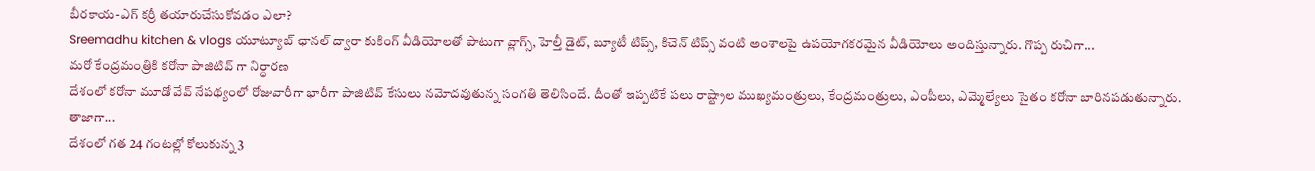బీరకాయ-ఎగ్ కర్రీ తయారుచేసుకోవడం ఎలా?
Sreemadhu kitchen & vlogs యూట్యూబ్ ఛానల్ ద్వారా కుకింగ్ వీడియోలతో పాటుగా వ్లాగ్స్, హెల్తీ డైట్, బ్యూటీ టిప్స్, కిచెన్ టిప్స్ వంటి అంశాలపై ఉపయోగకరమైన వీడియోలు అందిస్తున్నారు. గొప్ప రుచిగా...
మరో కేంద్రమంత్రికి కరోనా పాజిటివ్ గా నిర్ధారణ
దేశంలో కరోనా మూడో వేవ్ నేపథ్యంలో రోజువారీగా భారీగా పాజిటివ్ కేసులు నమోదవుతున్న సంగతి తెలిసిందే. దీంతో ఇప్పటికే పలు రాష్ట్రాల ముఖ్యమంత్రులు, కేంద్రమంత్రులు, ఎంపీలు, ఎమ్మెల్యేలు సైతం కరోనా బారినపడుతున్నారు. తాజాగా...
దేశంలో గత 24 గంటల్లో కోలుకున్న 3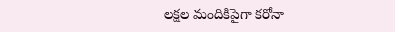లక్షల మందికిపైగా కరోనా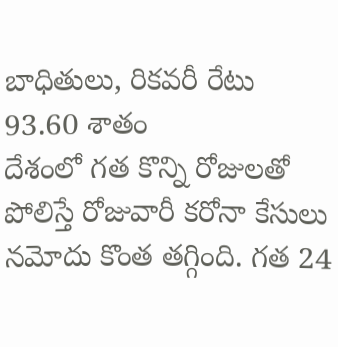బాధితులు, రికవరీ రేటు 93.60 శాతం
దేశంలో గత కొన్ని రోజులతో పోలిస్తే రోజువారీ కరోనా కేసులు నమోదు కొంత తగ్గింది. గత 24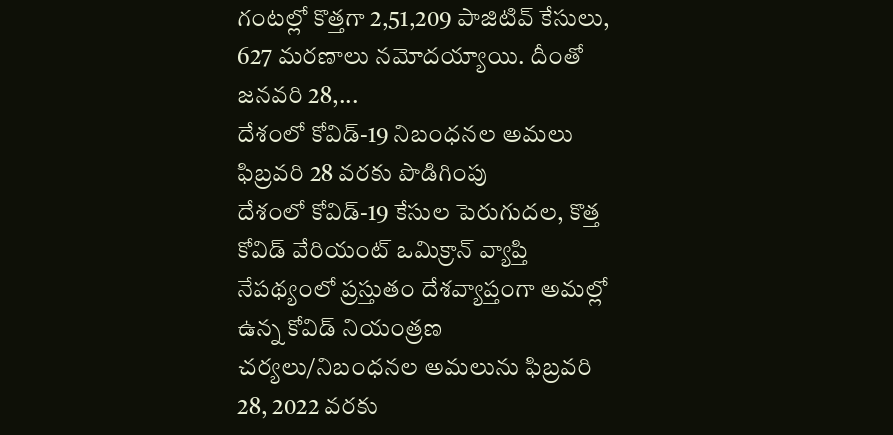గంటల్లో కొత్తగా 2,51,209 పాజిటివ్ కేసులు, 627 మరణాలు నమోదయ్యాయి. దీంతో జనవరి 28,...
దేశంలో కోవిడ్-19 నిబంధనల అమలు ఫిబ్రవరి 28 వరకు పొడిగింపు
దేశంలో కోవిడ్-19 కేసుల పెరుగుదల, కొత్త కోవిడ్ వేరియంట్ ఒమిక్రాన్ వ్యాప్తి నేపథ్యంలో ప్రస్తుతం దేశవ్యాప్తంగా అమల్లో ఉన్న కోవిడ్ నియంత్రణ చర్యలు/నిబంధనల అమలును ఫిబ్రవరి 28, 2022 వరకు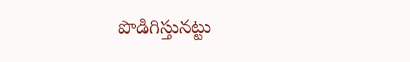పొడిగిస్తునట్టు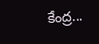కేంద్ర...